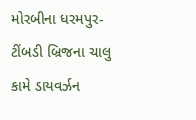મોરબીના ધરમપુર-ટીંબડી બ્રિજના ચાલુ કામે ડાયવર્ઝન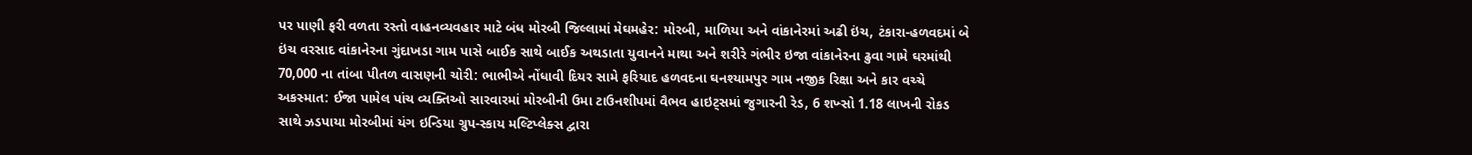પર પાણી ફરી વળતા રસ્તો વાહનવ્યવહાર માટે બંધ મોરબી જિલ્લામાં મેઘમહેર: મોરબી, માળિયા અને વાંકાનેરમાં અઢી ઇંચ, ટંકારા-હળવદમાં બે ઇંચ વરસાદ વાંકાનેરના ગુંદાખડા ગામ પાસે બાઈક સાથે બાઈક અથડાતા યુવાનને માથા અને શરીરે ગંભીર ઇજા વાંકાનેરના ઢુવા ગામે ઘરમાંથી 70,000 ના તાંબા પીતળ વાસણની ચોરી: ભાભીએ નોંધાવી દિયર સામે ફરિયાદ હળવદના ઘનશ્યામપુર ગામ નજીક રિક્ષા અને કાર વચ્ચે અકસ્માત: ઈજા પામેલ પાંચ વ્યક્તિઓ સારવારમાં મોરબીની ઉમા ટાઉનશીપમાં વૈભવ હાઇટ્સમાં જુગારની રેડ, 6 શખ્સો 1.18 લાખની રોકડ સાથે ઝડપાયા મોરબીમાં યંગ ઇન્ડિયા ગ્રુપ-સ્કાય મલ્ટિપ્લેક્સ દ્વારા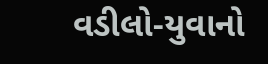વડીલો-યુવાનો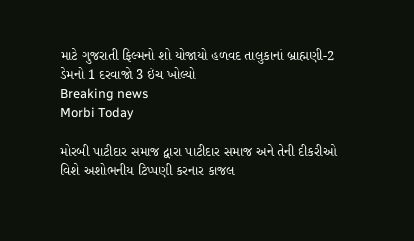માટે ગુજરાતી ફિલ્મનો શો યોજાયો હળવદ તાલુકાનાં બ્રાહ્મણી-2 ડેમનો 1 દરવાજો 3 ઇંચ ખોલ્યો
Breaking news
Morbi Today

મોરબી પાટીદાર સમાજ દ્વારા પાટીદાર સમાજ અને તેની દીકરીઓ વિશે અશોભનીય ટિપ્પણી કરનાર કાજલ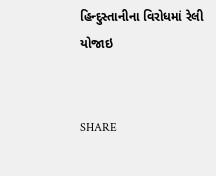હિન્દુસ્તાનીના વિરોધમાં રેલી યોજાઇ


SHARE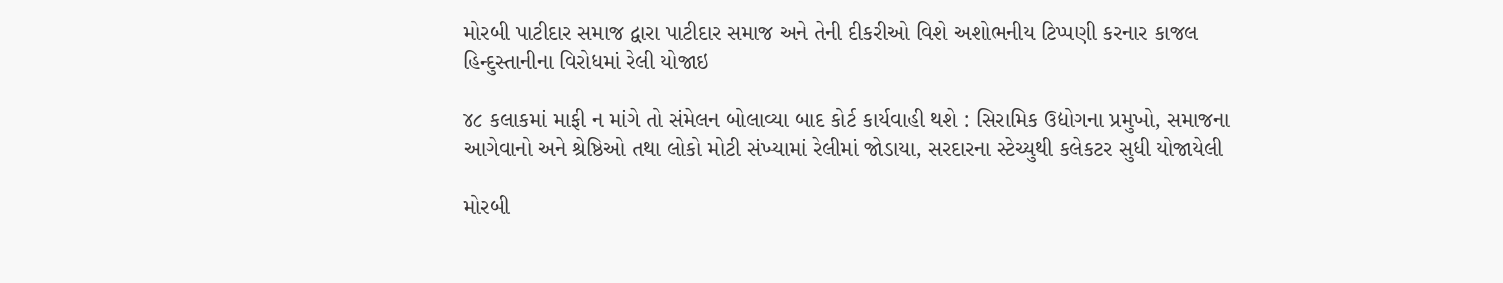મોરબી પાટીદાર સમાજ દ્વારા પાટીદાર સમાજ અને તેની દીકરીઓ વિશે અશોભનીય ટિપ્પણી કરનાર કાજલ હિન્દુસ્તાનીના વિરોધમાં રેલી યોજાઇ

૪૮ કલાકમાં માફી ન માંગે તો સંમેલન બોલાવ્યા બાદ કોર્ટ કાર્યવાહી થશે : સિરામિક ઉદ્યોગના પ્રમુખો, સમાજના આગેવાનો અને શ્રેષ્ઠિઓ તથા લોકો મોટી સંખ્યામાં રેલીમાં જોડાયા, સરદારના સ્ટેચ્યુથી કલેકટર સુધી યોજાયેલી

મોરબી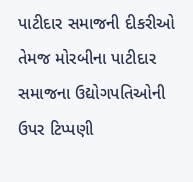પાટીદાર સમાજની દીકરીઓ તેમજ મોરબીના પાટીદાર સમાજના ઉદ્યોગપતિઓની ઉપર ટિપ્પણી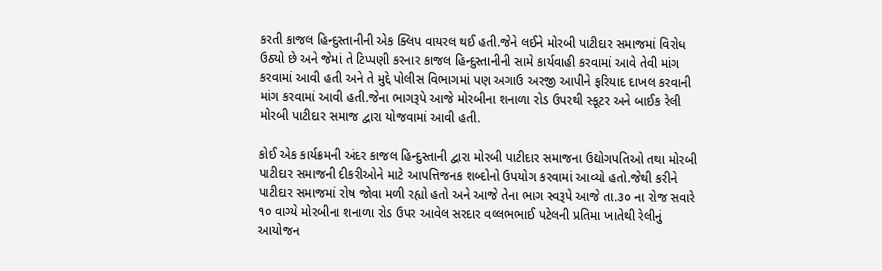કરતી કાજલ હિન્દુસ્તાનીની એક ક્લિપ વાયરલ થઈ હતી.જેને લઈને મોરબી પાટીદાર સમાજમાં વિરોધ ઉઠ્યો છે અને જેમાં તે ટિપ્પણી કરનાર કાજલ હિન્દુસ્તાનીની સામે કાર્યવાહી કરવામાં આવે તેવી માંગ કરવામાં આવી હતી અને તે મુદ્દે પોલીસ વિભાગમાં પણ અગાઉ અરજી આપીને ફરિયાદ દાખલ કરવાની માંગ કરવામાં આવી હતી.જેના ભાગરૂપે આજે મોરબીના શનાળા રોડ ઉપરથી સ્કૂટર અને બાઈક રેલી મોરબી પાટીદાર સમાજ દ્વારા યોજવામાં આવી હતી.

કોઈ એક કાર્યક્રમની અંદર કાજલ હિન્દુસ્તાની દ્વારા મોરબી પાટીદાર સમાજના ઉદ્યોગપતિઓ તથા મોરબી પાટીદાર સમાજની દીકરીઓને માટે આપત્તિજનક શબ્દોનો ઉપયોગ કરવામાં આવ્યો હતો.જેથી કરીને પાટીદાર સમાજમાં રોષ જોવા મળી રહ્યો હતો અને આજે તેના ભાગ સ્વરૂપે આજે તા.૩૦ ના રોજ સવારે ૧૦ વાગ્યે મોરબીના શનાળા રોડ ઉપર આવેલ સરદાર વલ્લભભાઈ પટેલની પ્રતિમા ખાતેથી રેલીનું આયોજન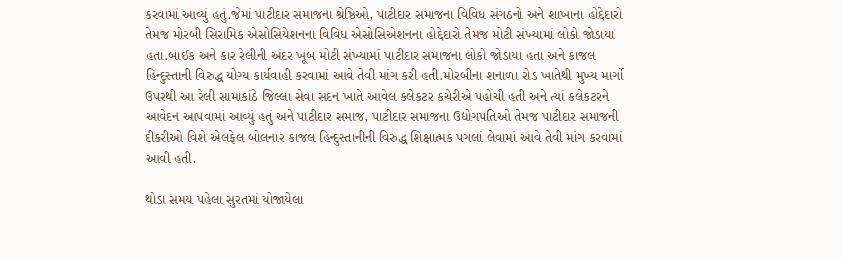કરવામાં આવ્યું હતું.જેમાં પાટીદાર સમાજના શ્રેષ્ઠિઓ, પાટીદાર સમાજના વિવિધ સંગઠનો અને શાખાના હોદ્દેદારો તેમજ મોરબી સિરામિક એસોસિયેશનના વિવિધ એસોસિએશનના હોદ્દેદારો તેમજ મોટી સંખ્યામાં લોકો જોડાયા હતા.બાઈક અને કાર રેલીની અંદર ખૂબ મોટી સંખ્યામાં પાટીદાર સમાજના લોકો જોડાયા હતા અને કાજલ હિન્દુસ્તાની વિરુદ્ધ યોગ્ય કાર્યવાહી કરવામાં આવે તેવી માંગ કરી હતી.મોરબીના શનાળા રોડ ખાતેથી મુખ્ય માર્ગો ઉપરથી આ રેલી સામાકાંઠે જિલ્લા સેવા સદન ખાતે આવેલ કલેકટર કચેરીએ પહોંચી હતી અને ત્યાં કલેકટરને આવેદન આપવામાં આવ્યું હતું અને પાટીદાર સમાજ, પાટીદાર સમાજના ઉદ્યોગપતિઓ તેમજ પાટીદાર સમાજની દીકરીઓ વિશે એલફેલ બોલનાર કાજલ હિન્દુસ્તાનીની વિરુદ્ધ શિક્ષાત્મક પગલાં લેવામાં આવે તેવી માંગ કરવામાં આવી હતી.

થોડા સમય પહેલા સુરતમાં યોજાયેલા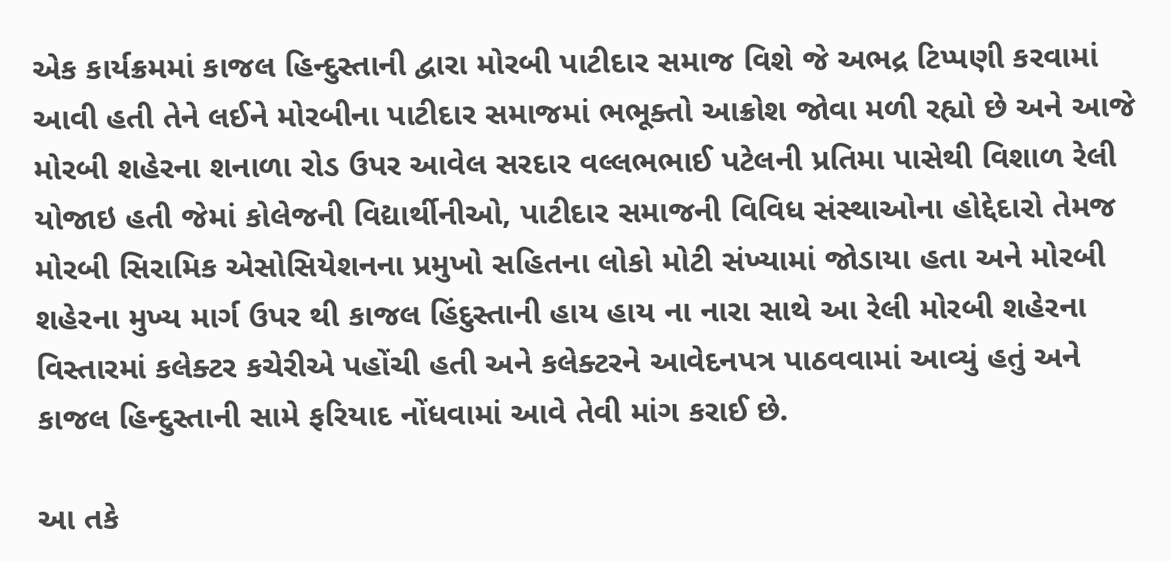એક કાર્યક્રમમાં કાજલ હિન્દુસ્તાની દ્વારા મોરબી પાટીદાર સમાજ વિશે જે અભદ્ર ટિપ્પણી કરવામાં આવી હતી તેને લઈને મોરબીના પાટીદાર સમાજમાં ભભૂક્તો આક્રોશ જોવા મળી રહ્યો છે અને આજે મોરબી શહેરના શનાળા રોડ ઉપર આવેલ સરદાર વલ્લભભાઈ પટેલની પ્રતિમા પાસેથી વિશાળ રેલી યોજાઇ હતી જેમાં કોલેજની વિદ્યાર્થીનીઓ, પાટીદાર સમાજની વિવિધ સંસ્થાઓના હોદ્દેદારો તેમજ મોરબી સિરામિક એસોસિયેશનના પ્રમુખો સહિતના લોકો મોટી સંખ્યામાં જોડાયા હતા અને મોરબી શહેરના મુખ્ય માર્ગ ઉપર થી કાજલ હિંદુસ્તાની હાય હાય ના નારા સાથે આ રેલી મોરબી શહેરના વિસ્તારમાં કલેક્ટર કચેરીએ પહોંચી હતી અને કલેક્ટરને આવેદનપત્ર પાઠવવામાં આવ્યું હતું અને કાજલ હિન્દુસ્તાની સામે ફરિયાદ નોંધવામાં આવે તેવી માંગ કરાઈ છે.

આ તકે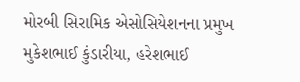મોરબી સિરામિક એસોસિયેશનના પ્રમુખ મુકેશભાઈ કુંડારીયા, હરેશભાઈ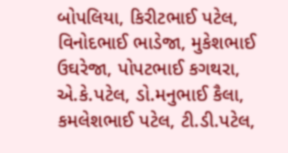બોપલિયા, કિરીટભાઈ પટેલ, વિનોદભાઈ ભાડેજા, મુકેશભાઈ ઉઘરેજા, પોપટભાઈ કગથરા, એ.કે.પટેલ, ડો.મનુભાઈ કૈલા, કમલેશભાઈ પટેલ, ટી.ડી.પટેલ,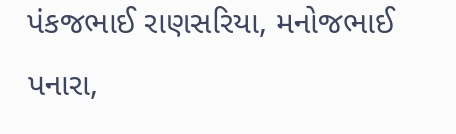પંકજભાઈ રાણસરિયા, મનોજભાઈ પનારા,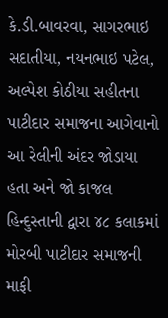કે.ડી.બાવરવા, સાગરભાઇ સદાતીયા, નયનભાઇ પટેલ, અલ્પેશ કોઠીયા સહીતના પાટીદાર સમાજના આગેવાનો આ રેલીની અંદર જોડાયા હતા અને જો કાજલ હિન્દુસ્તાની દ્વારા ૪૮ કલાકમાં મોરબી પાટીદાર સમાજની માફી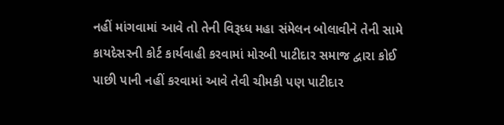નહીં માંગવામાં આવે તો તેની વિરૂધ્ધ મહા સંમેલન બોલાવીને તેની સામે કાયદેસરની કોર્ટ કાર્યવાહી કરવામાં મોરબી પાટીદાર સમાજ દ્વારા કોઈ પાછી પાની નહીં કરવામાં આવે તેવી ચીમકી પણ પાટીદાર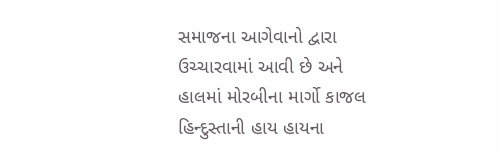સમાજના આગેવાનો દ્વારા ઉચ્ચારવામાં આવી છે અને હાલમાં મોરબીના માર્ગો કાજલ હિન્દુસ્તાની હાય હાયના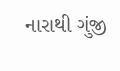નારાથી ગુંજી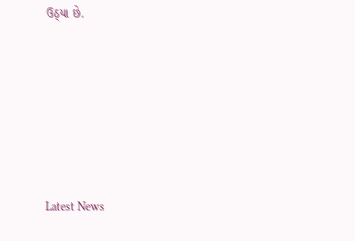ઉઠ્યા છે.






Latest News